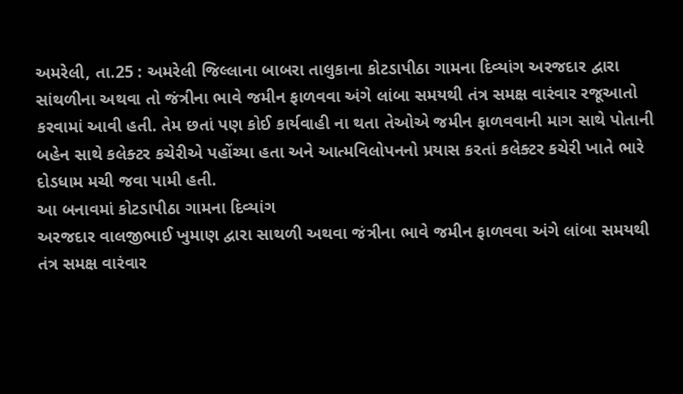અમરેલી, તા.25 : અમરેલી જિલ્લાના બાબરા તાલુકાના કોટડાપીઠા ગામના દિવ્યાંગ અરજદાર દ્વારા સાંથળીના અથવા તો જંત્રીના ભાવે જમીન ફાળવવા અંગે લાંબા સમયથી તંત્ર સમક્ષ વારંવાર રજૂઆતો કરવામાં આવી હતી. તેમ છતાં પણ કોઈ કાર્યવાહી ના થતા તેઓએ જમીન ફાળવવાની માગ સાથે પોતાની બહેન સાથે કલેક્ટર કચેરીએ પહોંચ્યા હતા અને આત્મવિલોપનનો પ્રયાસ કરતાં કલેક્ટર કચેરી ખાતે ભારે દોડધામ મચી જવા પામી હતી.
આ બનાવમાં કોટડાપીઠા ગામના દિવ્યાંગ
અરજદાર વાલજીભાઈ ખુમાણ દ્વારા સાથળી અથવા જંત્રીના ભાવે જમીન ફાળવવા અંગે લાંબા સમયથી
તંત્ર સમક્ષ વારંવાર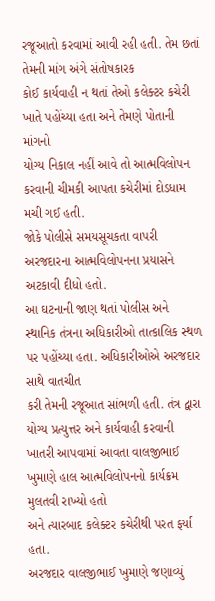રજૂઆતો કરવામાં આવી રહી હતી. તેમ છતાં તેમની માંગ અંગે સંતોષકારક
કોઈ કાર્યવાહી ન થતાં તેઓ કલેક્ટર કચેરી ખાતે પહોંચ્યા હતા અને તેમણે પોતાની માંગનો
યોગ્ય નિકાલ નહીં આવે તો આત્મવિલોપન કરવાની ચીમકી આપતા કચેરીમાં દોડધામ મચી ગઈ હતી.
જોકે પોલીસે સમયસૂચકતા વાપરી અરજદારના આત્મવિલોપનના પ્રયાસને અટકાવી દીધો હતો.
આ ઘટનાની જાણ થતાં પોલીસ અને
સ્થાનિક તંત્રના અધિકારીઓ તાત્કાલિક સ્થળ પર પહોંચ્યા હતા. અધિકારીઓએ અરજદાર સાથે વાતચીત
કરી તેમની રજૂઆત સાંભળી હતી. તંત્ર દ્વારા યોગ્ય પ્રત્યુત્તર અને કાર્યવાહી કરવાની
ખાતરી આપવામાં આવતા વાલજીભાઈ ખુમાણે હાલ આત્મવિલોપનનો કાર્યક્રમ મુલતવી રાખ્યો હતો
અને ત્યારબાદ કલેક્ટર કચેરીથી પરત ફર્યા હતા.
અરજદાર વાલજીભાઈ ખુમાણે જણાવ્યું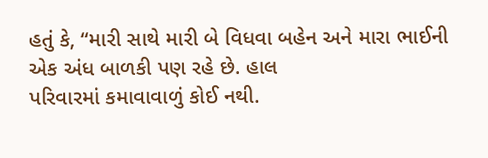હતું કે, “મારી સાથે મારી બે વિધવા બહેન અને મારા ભાઈની એક અંધ બાળકી પણ રહે છે. હાલ
પરિવારમાં કમાવાવાળું કોઈ નથી.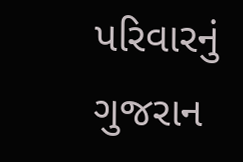પરિવારનું ગુજરાન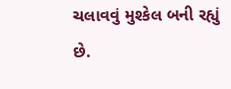ચલાવવું મુશ્કેલ બની રહ્યું છે.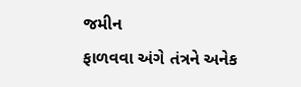જમીન
ફાળવવા અંગે તંત્રને અનેક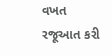વખત રજૂઆત કરી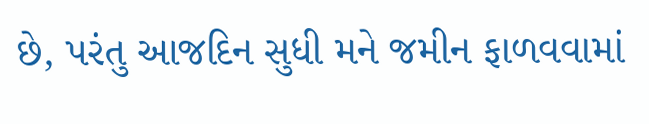છે, પરંતુ આજદિન સુધી મને જમીન ફાળવવામાં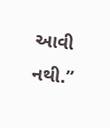આવી
નથી.’’